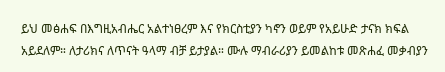ይህ መፅሐፍ በእግዚአብሔር አልተነፀረም እና የክርስቲያን ካኖን ወይም የአይሁድ ታናክ ክፍል አይደለም። ለታሪክና ለጥናት ዓላማ ብቻ ይታያል። ሙሉ ማብራሪያን ይመልከቱ መጽሐፈ መቃብያን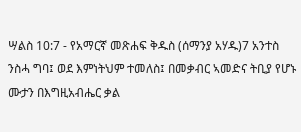ሣልስ 10:7 - የአማርኛ መጽሐፍ ቅዱስ (ሰማንያ አሃዱ)7 አንተስ ንስሓ ግባ፤ ወደ እምነትህም ተመለስ፤ በመቃብር ኣመድና ትቢያ የሆኑ ሙታን በእግዚአብሔር ቃል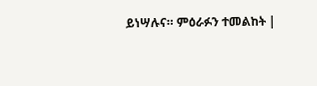ይነሣሉና። ምዕራፉን ተመልከት |